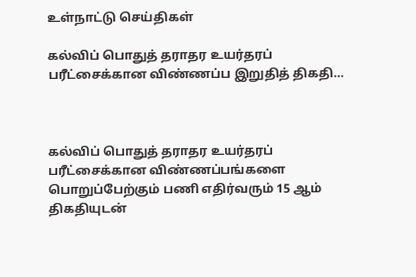உள்நாட்டு செய்திகள்

கல்விப் பொதுத் தராதர உயர்தரப் பரீட்சைக்கான விண்ணப்ப இறுதித் திகதி…



கல்விப் பொதுத் தராதர உயர்தரப் பரீட்சைக்கான விண்ணப்பங்களை பொறுப்பேற்கும் பணி எதிர்வரும் 15 ஆம் திகதியுடன்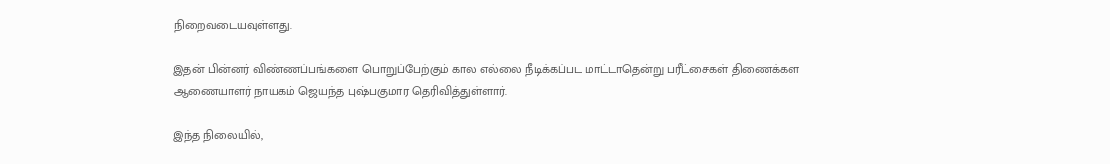நிறைவடையவுள்ளது.

இதன் பின்னர் விண்ணப்பங்களை பொறுப்பேற்கும் கால எல்லை நீடிக்கப்பட மாட்டாதென்று பரீட்சைகள் திணைக்கள ஆணையாளர் நாயகம் ஜெயந்த புஷ்பகுமார தெரிவித்துள்ளார்.

இந்த நிலையில்,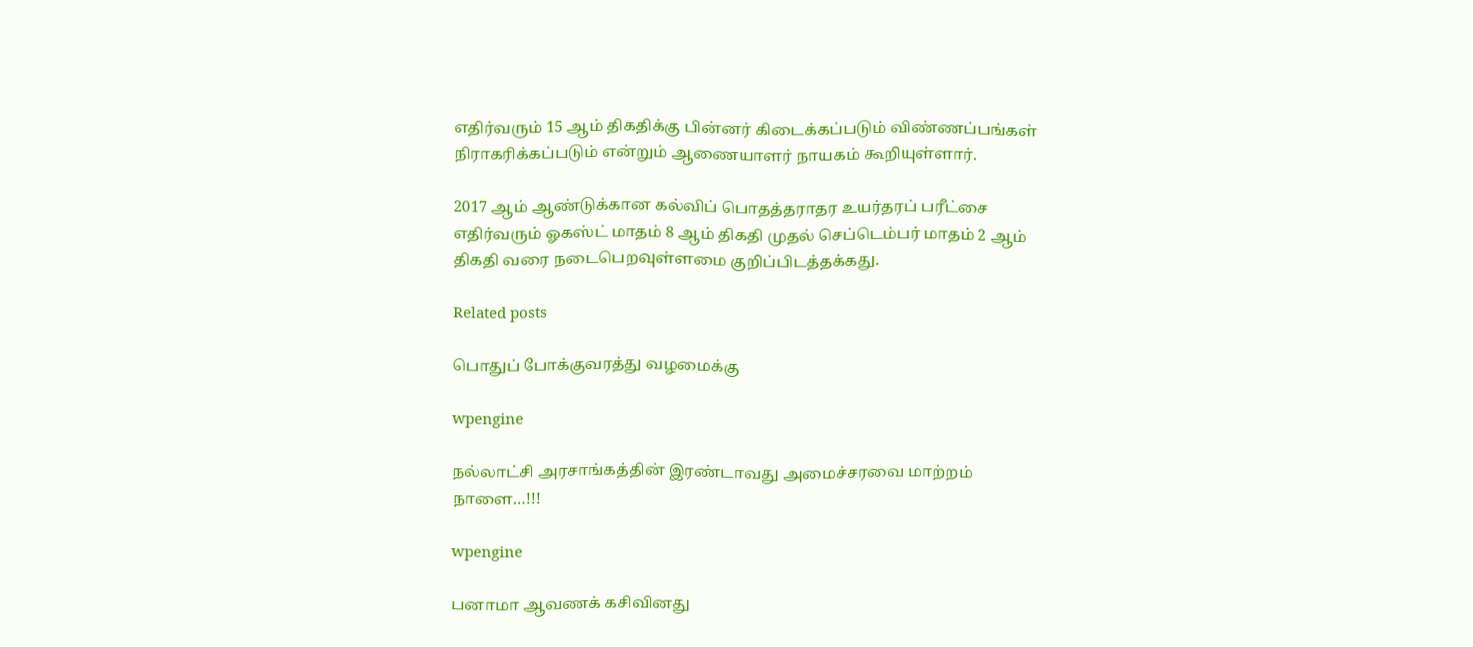எதிர்வரும் 15 ஆம் திகதிக்கு பின்னர் கிடைக்கப்படும் விண்ணப்பங்கள் நிராகரிக்கப்படும் என்றும் ஆணையாளர் நாயகம் கூறியுள்ளார்.

2017 ஆம் ஆண்டுக்கான கல்விப் பொதத்தராதர உயர்தரப் பரீட்சை எதிர்வரும் ஓகஸ்ட் மாதம் 8 ஆம் திகதி முதல் செப்டெம்பர் மாதம் 2 ஆம் திகதி வரை நடைபெறவுள்ளமை குறிப்பிடத்தக்கது.

Related posts

பொதுப் போக்குவரத்து வழமைக்கு

wpengine

நல்லாட்சி அரசாங்கத்தின் இரண்டாவது அமைச்சரவை மாற்றம் நாளை…!!!

wpengine

பனாமா ஆவணக் கசிவினது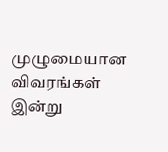முழுமையான விவரங்கள் இன்று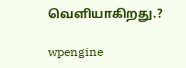வெளியாகிறது.?

wpengine